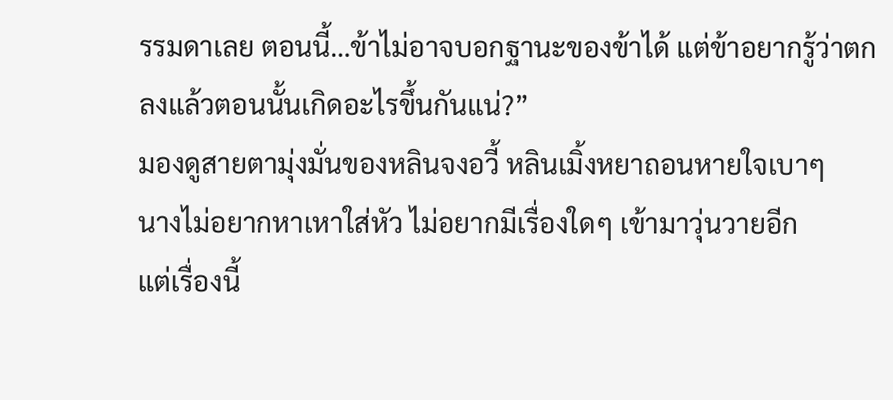รรมดาเลย ตอนนี้…ข้าไม่อาจบอกฐานะของข้าได้ แต่ข้าอยากรู้ว่าตกลงแล้วตอนนั้นเกิดอะไรขึ้นกันแน่?”
มองดูสายตามุ่งมั่นของหลินจงอวี้ หลินเมิ้งหยาถอนหายใจเบาๆ
นางไม่อยากหาเหาใส่หัว ไม่อยากมีเรื่องใดๆ เข้ามาวุ่นวายอีก
แต่เรื่องนี้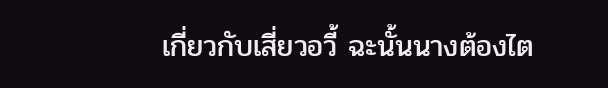เกี่ยวกับเสี่ยวอวี้ ฉะนั้นนางต้องไต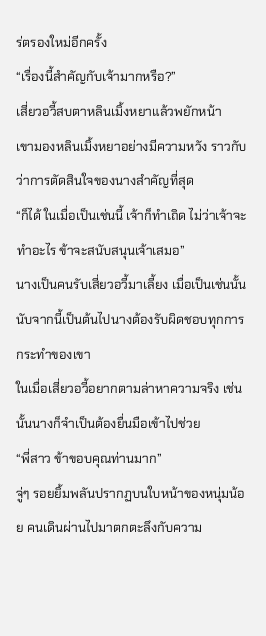ร่ตรองใหม่อีกครั้ง
“เรื่องนี้สำคัญกับเจ้ามากหรือ?”
เสี่ยวอวี้สบตาหลินเมิ้งหยาแล้วพยักหน้า
เขามองหลินเมิ้งหยาอย่างมีความหวัง ราวกับว่าการตัดสินใจของนางสำคัญที่สุด
“ก็ได้ ในเมื่อเป็นเช่นนี้ เจ้าก็ทำเถิด ไม่ว่าเจ้าจะทำอะไร ข้าจะสนับสนุนเจ้าเสมอ”
นางเป็นคนรับเสี่ยวอวี้มาเลี้ยง เมื่อเป็นเช่นนั้น นับจากนี้เป็นต้นไปนางต้องรับผิดชอบทุกการกระทำของเขา
ในเมื่อเสี่ยวอวี้อยากตามล่าหาความจริง เช่นนั้นนางก็จำเป็นต้องยื่นมือเข้าไปช่วย
“พี่สาว ข้าขอบคุณท่านมาก”
จู่ๆ รอยยิ้มพลันปรากฏบนใบหน้าของหนุ่มน้อย คนเดินผ่านไปมาตกตะลึงกับความ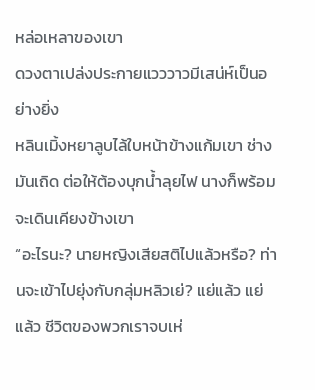หล่อเหลาของเขา
ดวงตาเปล่งประกายแวววาวมีเสน่ห์เป็นอย่างยิ่ง
หลินเมิ้งหยาลูบไล้ใบหน้าข้างแก้มเขา ช่างมันเถิด ต่อให้ต้องบุกน้ำลุยไฟ นางก็พร้อมจะเดินเคียงข้างเขา
“อะไรนะ? นายหญิงเสียสติไปแล้วหรือ? ท่านจะเข้าไปยุ่งกับกลุ่มหลิวเย่? แย่แล้ว แย่แล้ว ชีวิตของพวกเราจบเห่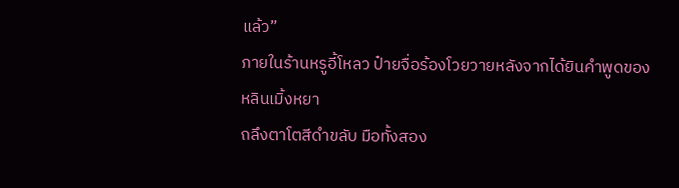แล้ว”
ภายในร้านหรูอี้โหลว ป๋ายจื่อร้องโวยวายหลังจากได้ยินคำพูดของหลินเมิ้งหยา
ถลึงตาโตสีดำขลับ มือทั้งสอง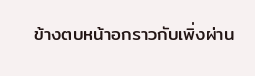ข้างตบหน้าอกราวกับเพิ่งผ่าน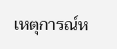เหตุการณ์ห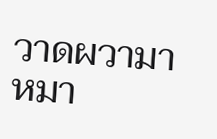วาดผวามาหมา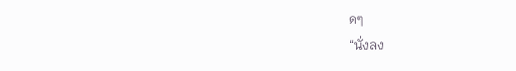ดๆ
“นั่งลง